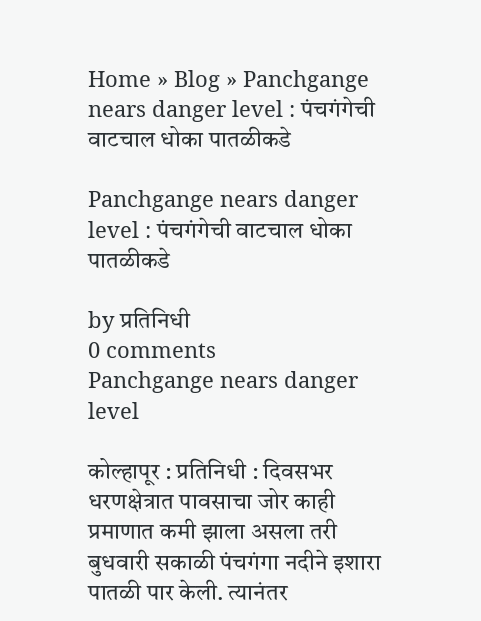Home » Blog » Panchgange nears danger level : पंचगंगेची वाटचाल धोका पातळीकडे

Panchgange nears danger level : पंचगंगेची वाटचाल धोका पातळीकडे

by प्रतिनिधी
0 comments
Panchgange nears danger level

कोल्हापूर : प्रतिनिधी : दिवसभर धरणक्षेत्रात पावसाचा जोर काही प्रमाणात कमी झाला असला तरी बुधवारी सकाळी पंचगंगा नदीने इशारा पातळी पार केली. त्यानंतर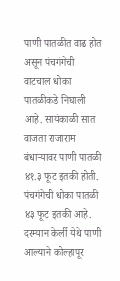पाणी पातळीत वाढ होत असून पंचगंगेची वाटचाल धोका पातळीकडे निघाली आहे. सायंकाळी सात वाजता राजाराम बंधाऱ्यावर पाणी पातळी ४१.३ फूट इतकी होती. पंचगंगेची धोका पातळी ४३ फूट इतकी आहे. दरम्यान केर्ली येथे पाणी आल्याने कोल्हापूर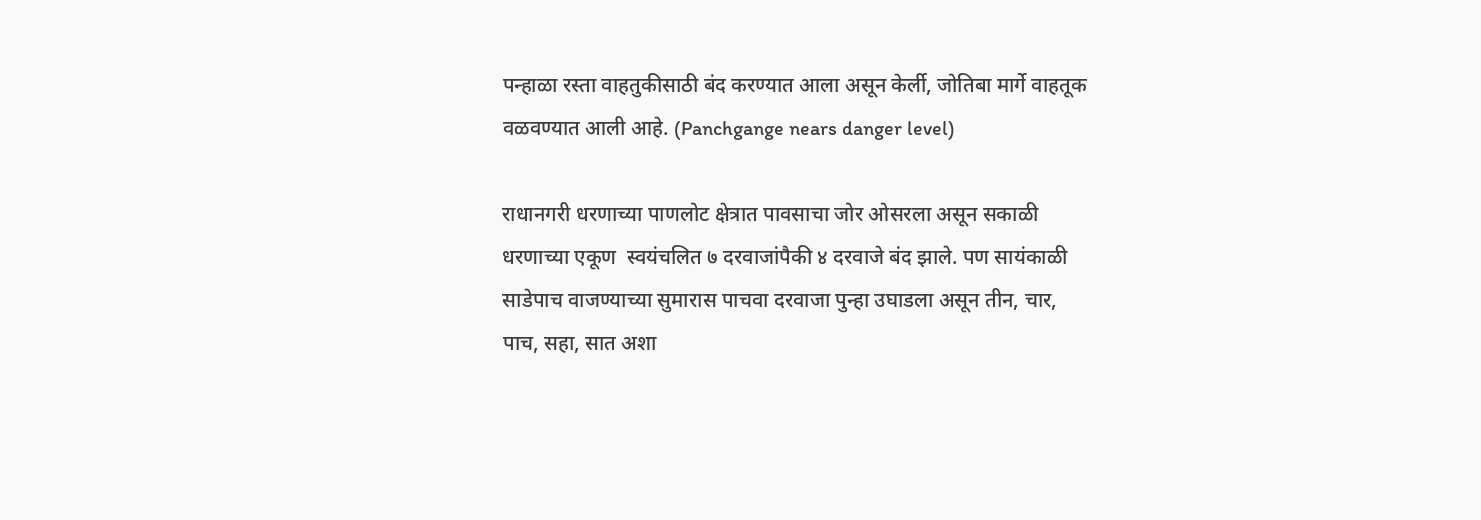पन्हाळा रस्ता वाहतुकीसाठी बंद करण्यात आला असून केर्ली, जोतिबा मार्गे वाहतूक वळवण्यात आली आहे. (Panchgange nears danger level)

राधानगरी धरणाच्या पाणलोट क्षेत्रात पावसाचा जोर ओसरला असून सकाळी धरणाच्या एकूण  स्वयंचलित ७ दरवाजांपैकी ४ दरवाजे बंद झाले. पण सायंकाळी साडेपाच वाजण्याच्या सुमारास पाचवा दरवाजा पुन्हा उघाडला असून तीन, चार, पाच, सहा, सात अशा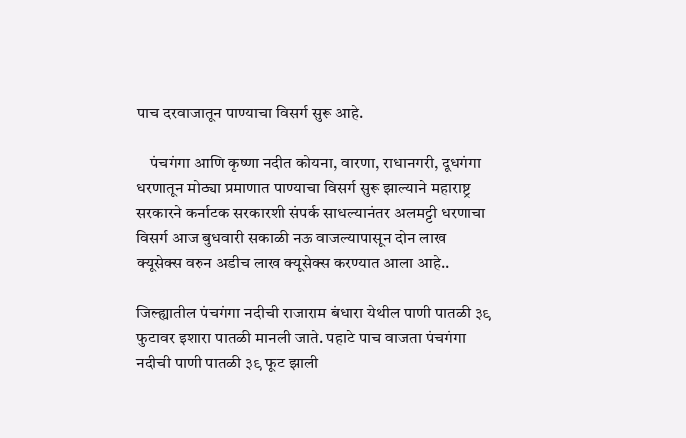पाच दरवाजातून पाण्याचा विसर्ग सुरू आहे.

    पंचगंगा आणि कृष्णा नदीत कोयना, वारणा, राधानगरी, दूधगंगा धरणातून मोठ्या प्रमाणात पाण्याचा विसर्ग सुरू झाल्याने महाराष्ट्र सरकारने कर्नाटक सरकारशी संपर्क साधल्यानंतर अलमट्टी धरणाचा विसर्ग आज बुधवारी सकाळी नऊ वाजल्यापासून दोन लाख क्यूसेक्स वरुन अडीच लाख क्यूसेक्स करण्यात आला आहे..

जिल्ह्यातील पंचगंगा नदीची राजाराम बंधारा येथील पाणी पातळी ३९ फुटावर इशारा पातळी मानली जाते. पहाटे पाच वाजता पंचगंगा नदीची पाणी पातळी ३९ फूट झाली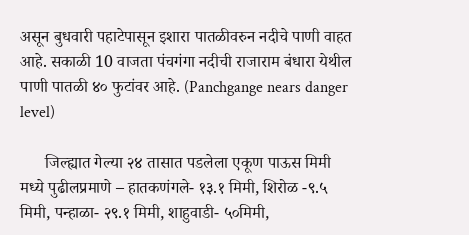असून बुधवारी पहाटेपासून इशारा पातळीवरुन नदीचे पाणी वाहत आहे. सकाळी 10 वाजता पंचगंगा नदीची राजाराम बंधारा येथील पाणी पातळी ४० फुटांवर आहे. (Panchgange nears danger level)

      जिल्ह्यात गेल्या २४ तासात पडलेला एकूण पाऊस मिमी मध्ये पुढीलप्रमाणे – हातकणंगले- १३.१ मिमी, शिरोळ -९.५ मिमी, पन्हाळा- २९.१ मिमी, शाहुवाडी- ५०मिमी,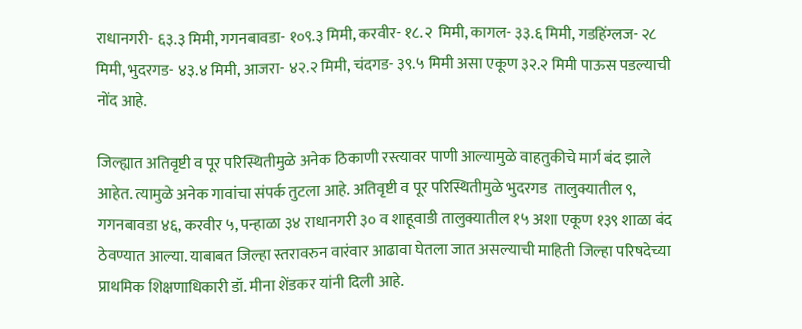राधानगरी- ६३.३ मिमी, गगनबावडा- १०९.३ मिमी, करवीर- १८.२  मिमी, कागल- ३३.६ मिमी, गडहिंग्लज- २८ मिमी, भुदरगड- ४३.४ मिमी, आजरा- ४२.२ मिमी, चंदगड- ३९.५ मिमी असा एकूण ३२.२ मिमी पाऊस पडल्याची नोंद आहे.

जिल्ह्यात अतिवृष्टी व पूर परिस्थितीमुळे अनेक ठिकाणी रस्त्यावर पाणी आल्यामुळे वाहतुकीचे मार्ग बंद झाले आहेत. त्यामुळे अनेक गावांचा संपर्क तुटला आहे. अतिवृष्टी व पूर परिस्थितीमुळे भुदरगड  तालुक्यातील ९,  गगनबावडा ४६, करवीर ५, पन्हाळा ३४ राधानगरी ३० व शाहूवाडी तालुक्यातील १५ अशा एकूण १३९ शाळा बंद ठेवण्यात आल्या. याबाबत जिल्हा स्तरावरुन वारंवार आढावा घेतला जात असल्याची माहिती जिल्हा परिषदेच्या प्राथमिक शिक्षणाधिकारी डॉ. मीना शेंडकर यांनी दिली आहे.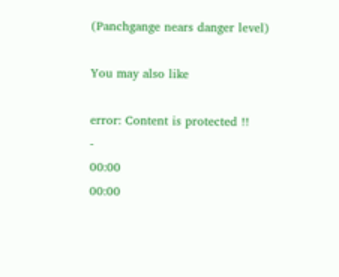(Panchgange nears danger level)

You may also like

error: Content is protected !!
-
00:00
00:00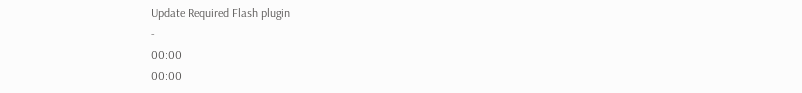Update Required Flash plugin
-
00:00
00:00